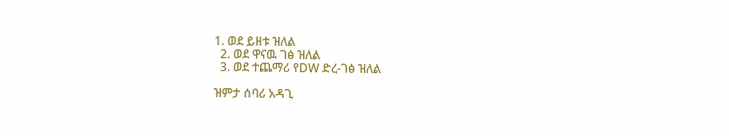1. ወደ ይዘቱ ዝለል
  2. ወደ ዋናዉ ገፅ ዝለል
  3. ወደ ተጨማሪ የDW ድረ-ገፅ ዝለል

ዝምታ ሰባሪ አዳጊ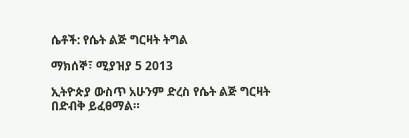ሴቶች: የሴት ልጅ ግርዛት ትግል

ማክሰኞ፣ ሚያዝያ 5 2013

ኢትዮጵያ ውስጥ አሁንም ድረስ የሴት ልጅ ግርዛት በድብቅ ይፈፀማል።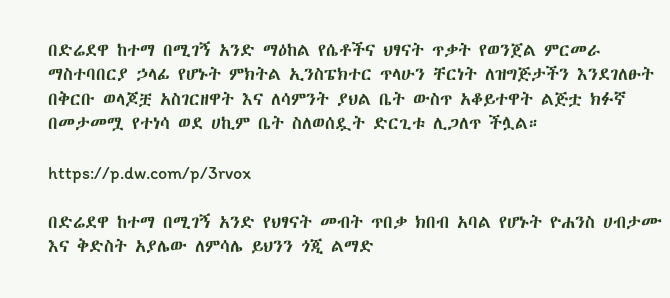በድሬደዋ ከተማ በሚገኝ አንድ ማዕከል የሴቶችና ህፃናት ጥቃት የወንጀል ምርመራ ማስተባበርያ ኃላፊ የሆኑት ምክትል ኢንስፔክተር ጥላሁን ቸርነት ለዝግጅታችን እንደገለፁት በቅርቡ ወላጆቿ አስገርዘዋት እና ለሳምንት ያህል ቤት ውስጥ አቆይተዋት ልጅቷ ክፉኛ በመታመሟ የተነሳ ወደ ሀኪም ቤት ስለወሰዷት ድርጊቱ ሊጋለጥ ችሏል።

https://p.dw.com/p/3rvox

በድሬደዋ ከተማ በሚገኝ አንድ የህፃናት መብት ጥበቃ ክበብ አባል የሆኑት ዮሐንስ ሀብታሙ እና ቅድስት አያሌው ለምሳሌ ይህንን ጎጂ ልማድ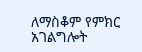ለማስቆም የምክር አገልግሎት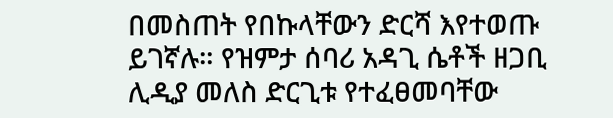በመስጠት የበኩላቸውን ድርሻ እየተወጡ ይገኛሉ። የዝምታ ሰባሪ አዳጊ ሴቶች ዘጋቢ ሊዲያ መለስ ድርጊቱ የተፈፀመባቸው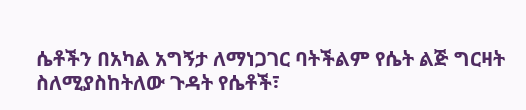ሴቶችን በአካል አግኝታ ለማነጋገር ባትችልም የሴት ልጅ ግርዛት ስለሚያስከትለው ጉዳት የሴቶች፣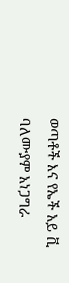ወጣቶች እና የኤች አይ ቪ ባለሙያም አነጋግራ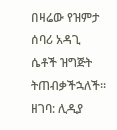በዛሬው የዝምታ ሰባሪ አዳጊ ሴቶች ዝግጅት ትጠብቃችኋለች።
ዘገባ: ሊዲያ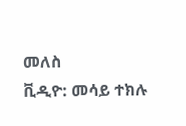መለስ
ቪዲዮ: መሳይ ተክሉ